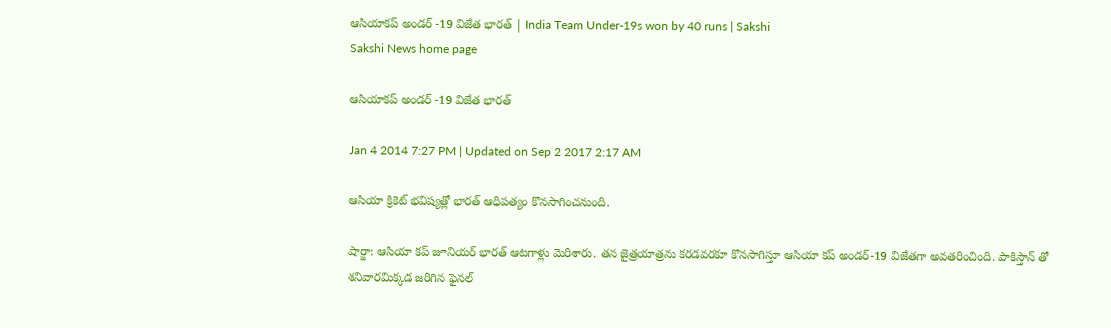ఆసియాకప్‌ అండర్‌ -19 విజేత భారత్‌ | India Team Under-19s won by 40 runs | Sakshi
Sakshi News home page

ఆసియాకప్‌ అండర్‌ -19 విజేత భారత్‌

Jan 4 2014 7:27 PM | Updated on Sep 2 2017 2:17 AM

ఆసియా క్రికెట్ భవిష్యత్లో భారత్ ఆధిపత్యం కొనసాగించనుంది.

షార్జా: ఆసియా కప్ జూనియర్ భారత్ ఆటగాళ్లు మెరిశారు. తన జైత్రయాత్రను కరడవరకూ కొనసాగిస్తూ ఆసియా కప్ అండర్-19 విజేతగా అవతరించింది. పాకిస్తాన్ తో  శనివారమిక్కడ జరిగిన ఫైనల్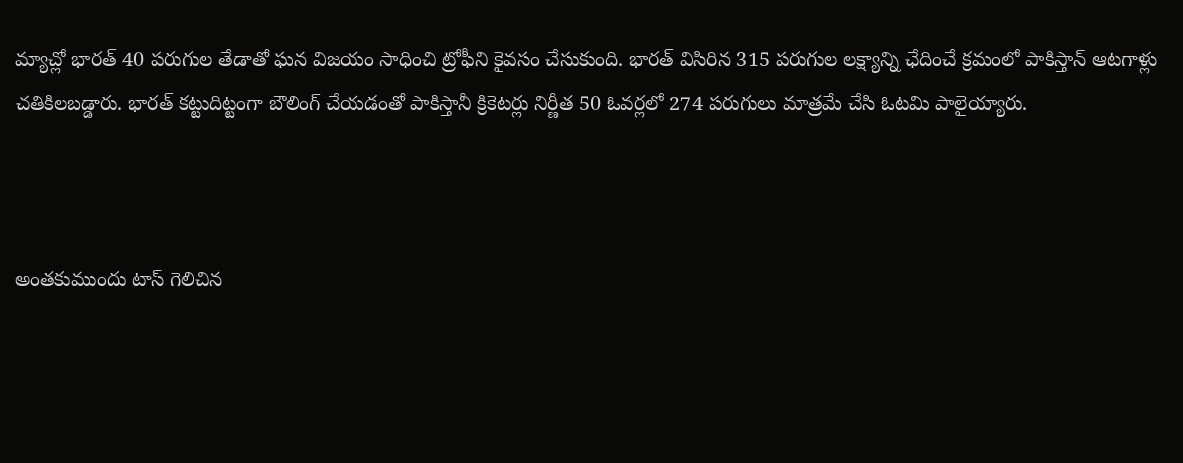మ్యాచ్లో భారత్ 40 పరుగుల తేడాతో ఘన విజయం సాధించి ట్రోఫీని కైవసం చేసుకుంది. భారత్ విసిరిన 315 పరుగుల లక్ష్యాన్ని ఛేదించే క్రమంలో పాకిస్తాన్ ఆటగాళ్లు చతికిలబడ్డారు. భారత్ కట్టుదిట్టంగా బౌలింగ్ చేయడంతో పాకిస్తానీ క్రికెటర్లు నిర్ణీత 50 ఓవర్లలో 274 పరుగులు మాత్రమే చేసి ఓటమి పాలైయ్యారు.



అంతకుముందు టాస్ గెలిచిన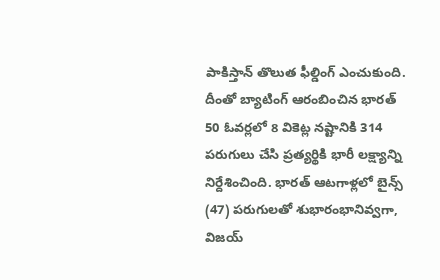పాకిస్తాన్ తొలుత ఫీల్డింగ్ ఎంచుకుంది. దీంతో బ్యాటింగ్ ఆరంబించిన భారత్ 50 ఓవర్లలో 8 వికెట్ల నష్టానికి 314 పరుగులు చేసి ప్రత్యర్థికి భారీ లక్ష్యాన్ని నిర్దేశించింది. భారత్ ఆటగాళ్లలో బైన్స్ (47) పరుగులతో శుభారంభానివ్వగా, విజయ్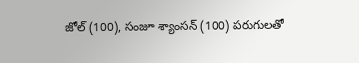జోల్ (100), సంజూ శ్యాంసన్ (100) పరుగులతో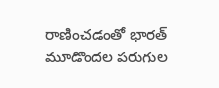రాణించడంతో భారత్ మూడొందల పరుగుల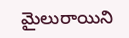మైలురాయిని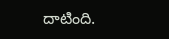దాటింది.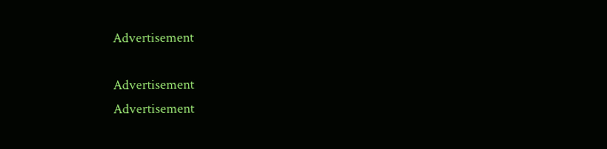Advertisement

Advertisement
Advertisement